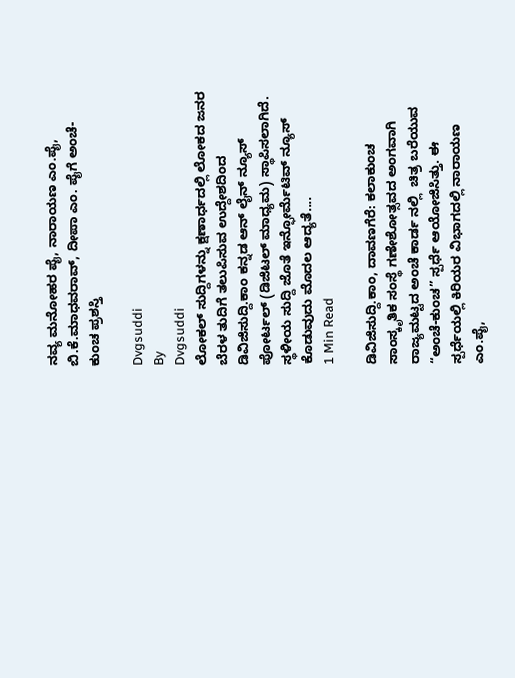ನವ್ಯ ಮನೋಹರ ಪೈ, ನಾರಾಯಣ ಎಂ.ಪೈ, ಬಿ.ಕೆ.ಮಾಧವರಾವ್, ದೀಪಾ ಎಂ. ಪೈಗೆ ಅಂಚೆ-ಕುಂಚ ಪ್ರಶಸ್ತಿ

Dvgsuddi
By
Dvgsuddi
ಲೋಕಲ್ ಸುದ್ದಿಗಳನ್ನು ಕ್ಷಣಾರ್ಧದಲ್ಲಿ ಲೋಕದ ಜನರ ಬೆರಳ ತುದಿಗೆ ತಲುಪಿಸುವ ಉದ್ದೇಶದಿಂದ ಡಿವಿಜಿಸುದ್ದಿ.ಕಾಂ ಕನ್ನಡ ಆನ್ ಲೈನ್ ನ್ಯೂಸ್ ಪೋರ್ಟಲ್ (ಡಿಜಿಟಲ್ ಮಾಧ್ಯಮ) ಸ್ಥಾಪಿಸಲಾಗಿದೆ. ಸ್ಥಳೀಯ ಸುದ್ದಿ ಜೊತೆ ಇನ್ಫೋರ್ಮೆಟಿವ್ ನ್ಯೂಸ್ ಕೊಡುವುದು ಮೊದಲ ಆದ್ಯತೆ....
1 Min Read

ಡಿವಿಜಿಸುದ್ದಿ.ಕಾಂ, ದಾವಣಗೆರೆ: ಕಲಾಕುಂಚ ಸಾಂಸ್ಕೃತಿಕ ಸಂಸ್ಥೆ ಗಣೇಶೋತ್ಸವದ ಅಂಗವಾಗಿ ರಾಜ್ಯಮಟ್ಟದ ಅಂಚೆ ಕಾರ್ಡ ನಲ್ಲಿ  ಚಿತ್ರ ಬರೆಯುವ “ಅಂಚೆ-ಕುಂಚ” ಸ್ಪರ್ಧೆ ಆಯೋಜಿಸಿತ್ತು. ಈ ಸ್ಪರ್ಧೆಯಲ್ಲಿ ಕಿರಿಯರ ವಿಭಾಗದಲ್ಲಿ ನಾರಾಯಣ ಎಂ.ಪೈ,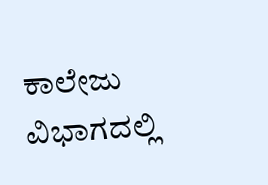ಕಾಲೇಜು ವಿಭಾಗದಲ್ಲಿ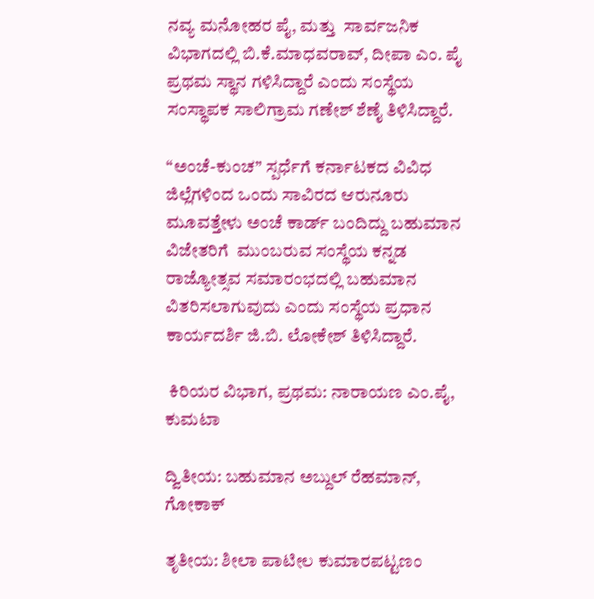ನವ್ಯ ಮನೋಹರ ಪೈ, ಮತ್ತು  ಸಾರ್ವಜನಿಕ ವಿಭಾಗದಲ್ಲಿ ಬಿ.ಕೆ.ಮಾಧವರಾವ್, ದೀಪಾ ಎಂ. ಪೈ ಪ್ರಥಮ ಸ್ಥಾನ ಗಳಿಸಿದ್ದಾರೆ ಎಂದು ಸಂಸ್ಥೆಯ ಸಂಸ್ಥಾಪಕ ಸಾಲಿಗ್ರಾಮ ಗಣೇಶ್ ಶೆಣೈ ತಿಳಿಸಿದ್ದಾರೆ.

“ಅಂಚೆ-ಕುಂಚ” ಸ್ಪರ್ಧೆಗೆ ಕರ್ನಾಟಕದ ವಿವಿಧ ಜಿಲ್ಲೆಗಳಿಂದ ಒಂದು ಸಾವಿರದ ಆರುನೂರು ಮೂವತ್ತೇಳು ಅಂಚೆ ಕಾರ್ಡ್ ಬಂದಿದ್ದು ಬಹುಮಾನ ವಿಜೇತರಿಗೆ  ಮುಂಬರುವ ಸಂಸ್ಥೆಯ ಕನ್ನಡ ರಾಜ್ಯೋತ್ಸವ ಸಮಾರಂಭದಲ್ಲಿ ಬಹುಮಾನ ವಿತರಿಸಲಾಗುವುದು ಎಂದು ಸಂಸ್ಥೆಯ ಪ್ರಧಾನ ಕಾರ್ಯದರ್ಶಿ ಜಿ.ಬಿ. ಲೋಕೇಶ್ ತಿಳಿಸಿದ್ದಾರೆ.

 ಕಿರಿಯರ ವಿಭಾಗ, ಪ್ರಥಮ: ನಾರಾಯಣ ಎಂ.ಪೈ, ಕುಮಟಾ

ದ್ವಿತೀಯ: ಬಹುಮಾನ ಅಬ್ದುಲ್ ರೆಹಮಾನ್, ಗೋಕಾಕ್

ತೃತೀಯ: ಶೀಲಾ ಪಾಟೀಲ ಕುಮಾರಪಟ್ಟಣಂ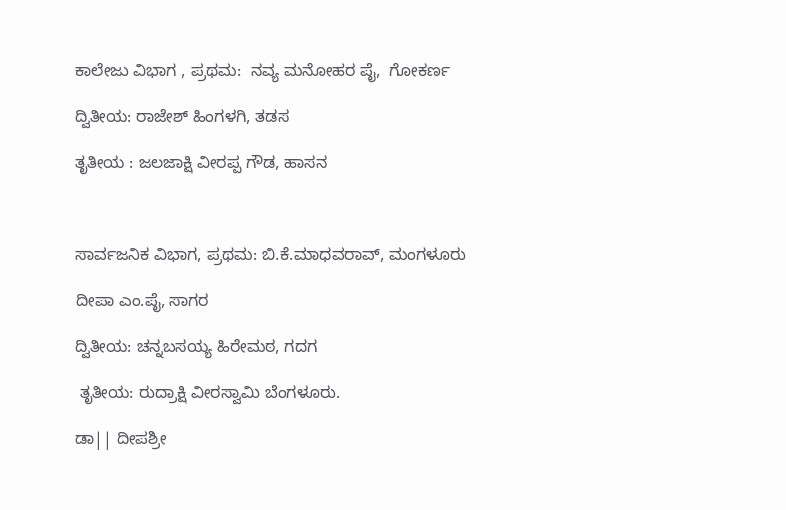ಕಾಲೇಜು ವಿಭಾಗ , ಪ್ರಥಮ:  ನವ್ಯ ಮನೋಹರ ಪೈ,  ಗೋಕರ್ಣ

ದ್ವಿತೀಯ: ರಾಜೇಶ್ ಹಿಂಗಳಗಿ, ತಡಸ

ತೃತೀಯ : ಜಲಜಾಕ್ಷಿ ವೀರಪ್ಪ ಗೌಡ, ಹಾಸನ



ಸಾರ್ವಜನಿಕ ವಿಭಾಗ, ಪ್ರಥಮ: ಬಿ.ಕೆ.ಮಾಧವರಾವ್, ಮಂಗಳೂರು

ದೀಪಾ ಎಂ.ಪೈ, ಸಾಗರ

ದ್ವಿತೀಯ: ಚನ್ನಬಸಯ್ಯ ಹಿರೇಮಠ, ಗದಗ

 ತೃತೀಯ: ರುದ್ರಾಕ್ಷಿ ವೀರಸ್ವಾಮಿ ಬೆಂಗಳೂರು.

ಡಾ|| ದೀಪಶ್ರೀ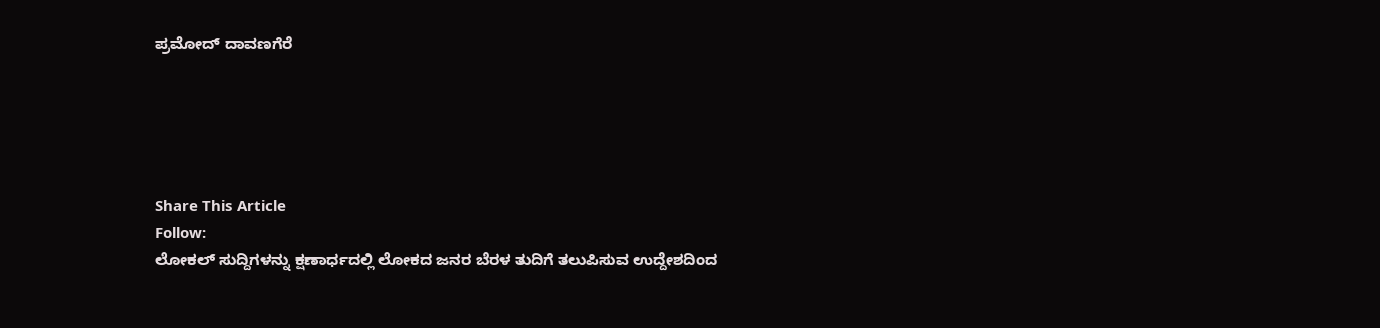ಪ್ರಮೋದ್ ದಾವಣಗೆರೆ





Share This Article
Follow:
ಲೋಕಲ್ ಸುದ್ದಿಗಳನ್ನು ಕ್ಷಣಾರ್ಧದಲ್ಲಿ ಲೋಕದ ಜನರ ಬೆರಳ ತುದಿಗೆ ತಲುಪಿಸುವ ಉದ್ದೇಶದಿಂದ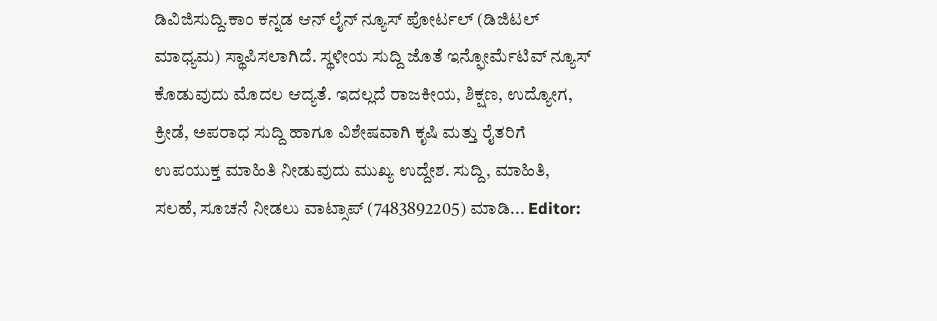ಡಿವಿಜಿಸುದ್ದಿ.ಕಾಂ ಕನ್ನಡ ಆನ್ ಲೈನ್ ನ್ಯೂಸ್ ಪೋರ್ಟಲ್ (ಡಿಜಿಟಲ್ ಮಾಧ್ಯಮ) ಸ್ಥಾಪಿಸಲಾಗಿದೆ. ಸ್ಥಳೀಯ ಸುದ್ದಿ ಜೊತೆ ಇನ್ಫೋರ್ಮೆಟಿವ್ ನ್ಯೂಸ್ ಕೊಡುವುದು ಮೊದಲ ಆದ್ಯತೆ. ಇದಲ್ಲದೆ ರಾಜಕೀಯ, ಶಿಕ್ಷಣ, ಉದ್ಯೋಗ, ಕ್ರೀಡೆ, ಅಪರಾಧ ಸುದ್ದಿ ಹಾಗೂ ವಿಶೇಷವಾಗಿ ಕೃಷಿ ಮತ್ತು ರೈತರಿಗೆ ಉಪಯುಕ್ತ ಮಾಹಿತಿ ನೀಡುವುದು ಮುಖ್ಯ ಉದ್ದೇಶ. ಸುದ್ದಿ, ಮಾಹಿತಿ, ಸಲಹೆ, ಸೂಚನೆ ನೀಡಲು ವಾಟ್ಸಾಪ್ (7483892205) ಮಾಡಿ... Editor: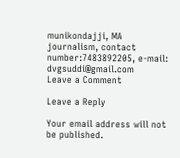munikondajji, MA journalism, contact number:7483892205, e-mail: dvgsuddi@gmail.com
Leave a Comment

Leave a Reply

Your email address will not be published.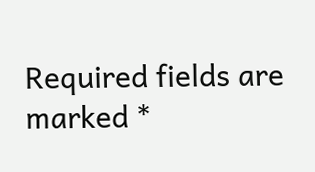Required fields are marked *